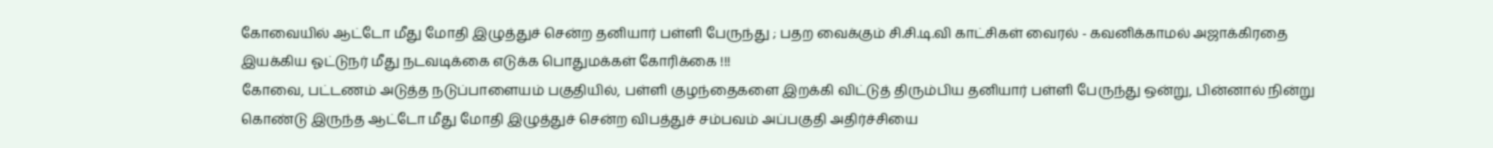கோவையில் ஆட்டோ மீது மோதி இழுத்துச் சென்ற தனியார் பள்ளி பேருந்து ; பதற வைக்கும் சி.சி.டி.வி காட்சிகள் வைரல் - கவனிக்காமல் அஜாக்கிரதை இயக்கிய ஓட்டுநர் மீது நடவடிக்கை எடுக்க பொதுமக்கள் கோரிக்கை !!!
கோவை, பட்டணம் அடுத்த நடுப்பாளையம் பகுதியில், பள்ளி குழந்தைகளை இறக்கி விட்டுத் திரும்பிய தனியார் பள்ளி பேருந்து ஒன்று, பின்னால் நின்று கொண்டு இருந்த ஆட்டோ மீது மோதி இழுத்துச் சென்ற விபத்துச் சம்பவம் அப்பகுதி அதிர்ச்சியை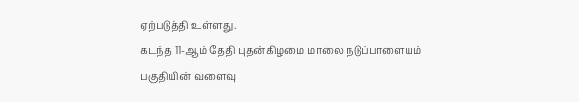ஏற்படுத்தி உள்ளது.
கடந்த 11-ஆம் தேதி புதன்கிழமை மாலை நடுப்பாளையம் பகுதியின் வளைவு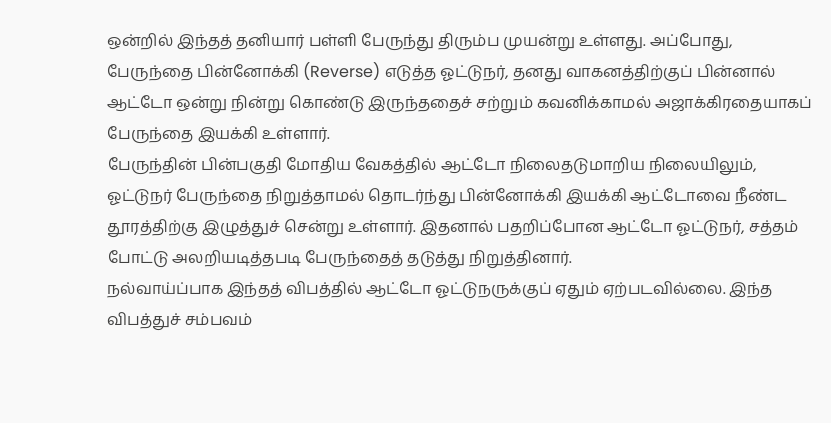ஒன்றில் இந்தத் தனியார் பள்ளி பேருந்து திரும்ப முயன்று உள்ளது. அப்போது, பேருந்தை பின்னோக்கி (Reverse) எடுத்த ஓட்டுநர், தனது வாகனத்திற்குப் பின்னால் ஆட்டோ ஒன்று நின்று கொண்டு இருந்ததைச் சற்றும் கவனிக்காமல் அஜாக்கிரதையாகப் பேருந்தை இயக்கி உள்ளார்.
பேருந்தின் பின்பகுதி மோதிய வேகத்தில் ஆட்டோ நிலைதடுமாறிய நிலையிலும், ஓட்டுநர் பேருந்தை நிறுத்தாமல் தொடர்ந்து பின்னோக்கி இயக்கி ஆட்டோவை நீண்ட தூரத்திற்கு இழுத்துச் சென்று உள்ளார். இதனால் பதறிப்போன ஆட்டோ ஓட்டுநர், சத்தம் போட்டு அலறியடித்தபடி பேருந்தைத் தடுத்து நிறுத்தினார்.
நல்வாய்ப்பாக இந்தத் விபத்தில் ஆட்டோ ஓட்டுநருக்குப் ஏதும் ஏற்படவில்லை. இந்த விபத்துச் சம்பவம்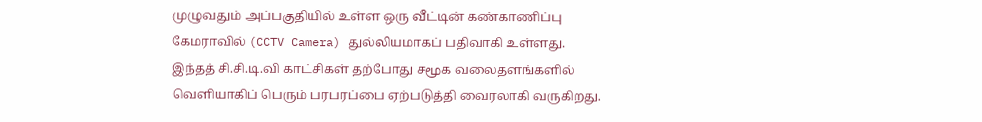முழுவதும் அப்பகுதியில் உள்ள ஒரு வீட்டின் கண்காணிப்பு கேமராவில் (CCTV Camera) துல்லியமாகப் பதிவாகி உள்ளது.
இந்தத் சி.சி.டி.வி காட்சிகள் தற்போது சமூக வலைதளங்களில் வெளியாகிப் பெரும் பரபரப்பை ஏற்படுத்தி வைரலாகி வருகிறது.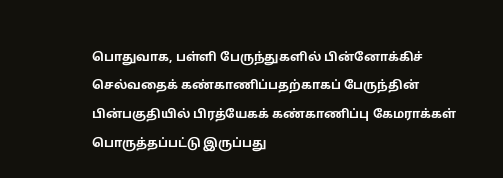பொதுவாக, பள்ளி பேருந்துகளில் பின்னோக்கிச் செல்வதைக் கண்காணிப்பதற்காகப் பேருந்தின் பின்பகுதியில் பிரத்யேகக் கண்காணிப்பு கேமராக்கள் பொருத்தப்பட்டு இருப்பது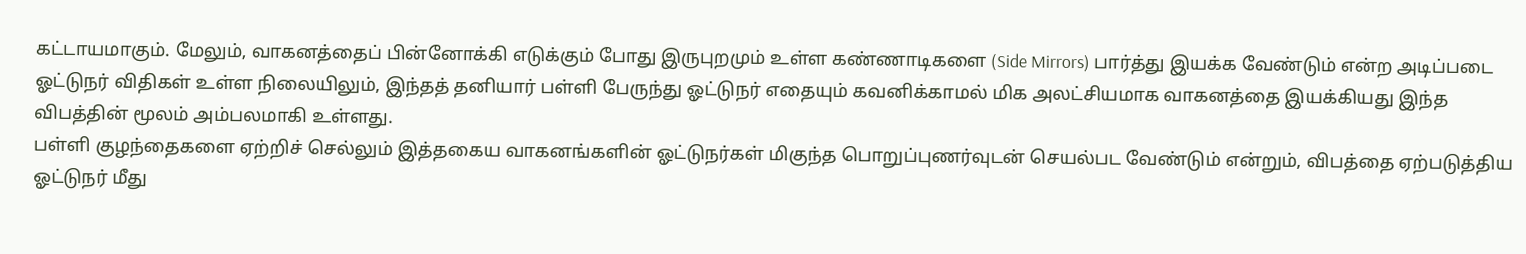கட்டாயமாகும். மேலும், வாகனத்தைப் பின்னோக்கி எடுக்கும் போது இருபுறமும் உள்ள கண்ணாடிகளை (Side Mirrors) பார்த்து இயக்க வேண்டும் என்ற அடிப்படை ஓட்டுநர் விதிகள் உள்ள நிலையிலும், இந்தத் தனியார் பள்ளி பேருந்து ஓட்டுநர் எதையும் கவனிக்காமல் மிக அலட்சியமாக வாகனத்தை இயக்கியது இந்த விபத்தின் மூலம் அம்பலமாகி உள்ளது.
பள்ளி குழந்தைகளை ஏற்றிச் செல்லும் இத்தகைய வாகனங்களின் ஓட்டுநர்கள் மிகுந்த பொறுப்புணர்வுடன் செயல்பட வேண்டும் என்றும், விபத்தை ஏற்படுத்திய ஓட்டுநர் மீது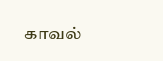காவல்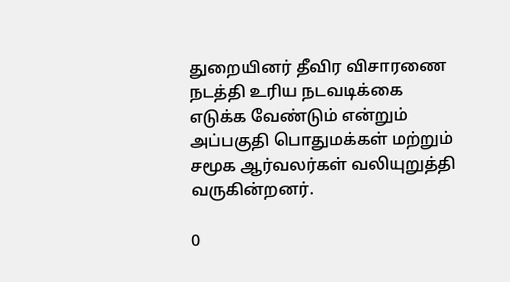துறையினர் தீவிர விசாரணை நடத்தி உரிய நடவடிக்கை எடுக்க வேண்டும் என்றும் அப்பகுதி பொதுமக்கள் மற்றும் சமூக ஆர்வலர்கள் வலியுறுத்தி வருகின்றனர்.

0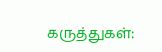கருத்துகள்: